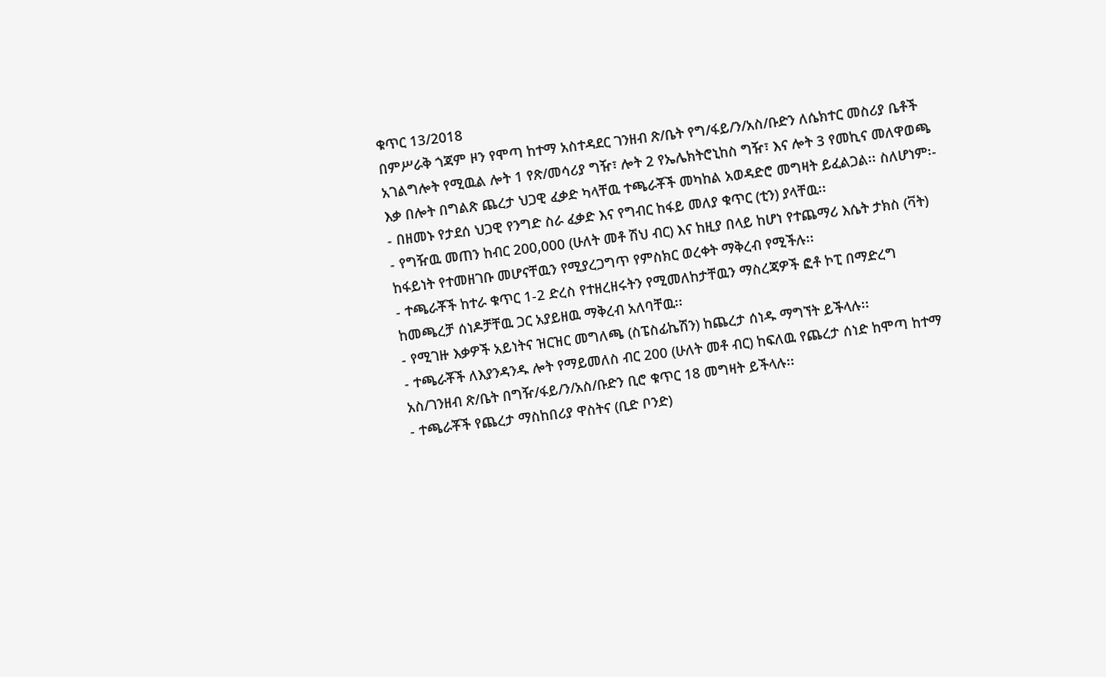ቁጥር 13/2018
በምሥራቅ ጎጃም ዞን የሞጣ ከተማ አስተዳደር ገንዘብ ጽ/ቤት የግ/ፋይ/ን/አስ/ቡድን ለሴክተር መስሪያ ቤቶች አገልግሎት የሚዉል ሎት 1 የጽ/መሳሪያ ግዥ፣ ሎት 2 የኤሌክትሮኒከስ ግዥ፣ እና ሎት 3 የመኪና መለዋወጫ እቃ በሎት በግልጽ ጨረታ ህጋዊ ፈቃድ ካላቸዉ ተጫራቾች መካከል አወዳድሮ መግዛት ይፈልጋል፡፡ ስለሆነም፡-
- በዘመኑ የታደሰ ህጋዊ የንግድ ስራ ፈቃድ እና የግብር ከፋይ መለያ ቁጥር (ቲን) ያላቸዉ፡፡
- የግዥዉ መጠን ከብር 200,000 (ሁለት መቶ ሽህ ብር) እና ከዚያ በላይ ከሆነ የተጨማሪ እሴት ታክስ (ቫት) ከፋይነት የተመዘገቡ መሆናቸዉን የሚያረጋግጥ የምስክር ወረቀት ማቅረብ የሚችሉ፡፡
- ተጫራቾች ከተራ ቁጥር 1-2 ድረስ የተዘረዘሩትን የሚመለከታቸዉን ማስረጃዎች ፎቶ ኮፒ በማድረግ ከመጫረቻ ሰነዶቻቸዉ ጋር አያይዘዉ ማቅረብ አለባቸዉ፡፡
- የሚገዙ እቃዎች አይነትና ዝርዝር መግለጫ (ስፔስፊኬሽን) ከጨረታ ሰነዱ ማግኘት ይችላሉ፡፡
- ተጫራቾች ለእያንዳንዱ ሎት የማይመለስ ብር 200 (ሁለት መቶ ብር) ከፍለዉ የጨረታ ሰነድ ከሞጣ ከተማ አስ/ገንዘብ ጽ/ቤት በግዥ/ፋይ/ን/አስ/ቡድን ቢሮ ቁጥር 18 መግዛት ይችላሉ፡፡
- ተጫራቾች የጨረታ ማስከበሪያ ዋስትና (ቢድ ቦንድ)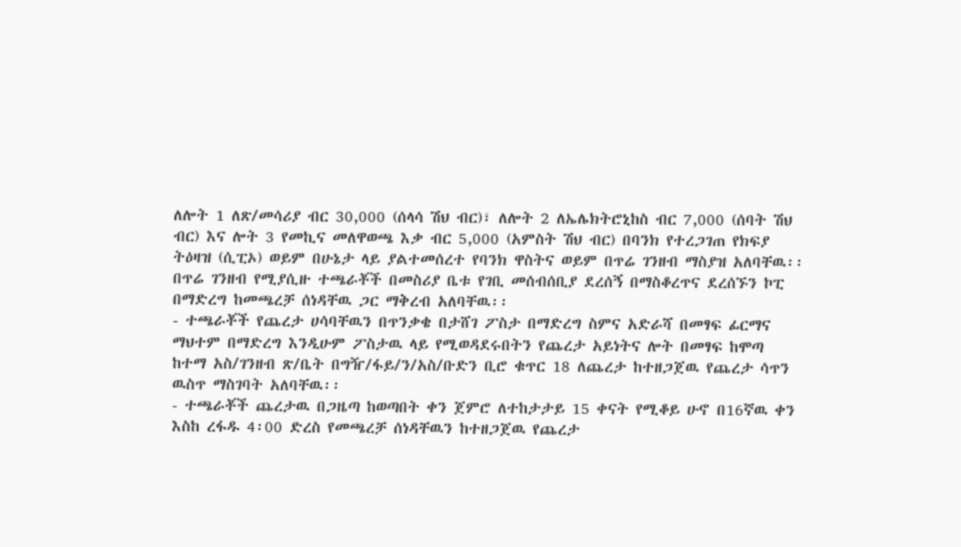ለሎት 1 ለጽ/መሳሪያ ብር 30,000 (ሰላሳ ሽህ ብር)፣ ለሎት 2 ለኤሌክትሮኒከስ ብር 7,000 (ሰባት ሽህ ብር) እና ሎት 3 የመኪና መለዋወጫ እቃ ብር 5,000 (አምስት ሽህ ብር) በባንክ የተረጋገጠ የክፍያ ትዕዛዝ (ሲፒኦ) ወይም በሁኔታ ላይ ያልተመሰረተ የባንክ ዋስትና ወይም በጥሬ ገንዘብ ማስያዝ አለባቸዉ፡፡ በጥሬ ገንዘብ የሚያሲዙ ተጫራቾች በመስሪያ ቤቱ የገቢ መሰብሰቢያ ደረሰኝ በማስቆረጥና ደረሰኙን ኮፒ በማድረግ ከመጫረቻ ሰነዳቸዉ ጋር ማቅረብ አለባቸዉ፡፡
- ተጫራቾች የጨረታ ሀሳባቸዉን በጥንቃቄ በታሸገ ፖስታ በማድረግ ስምና አድራሻ በመፃፍ ፊርማና ማህተም በማድረግ እንዲሁም ፖስታዉ ላይ የሚወዳደሩበትን የጨረታ አይነትና ሎት በመፃፍ ከሞጣ ከተማ አስ/ገንዘብ ጽ/ቤት በግዥ/ፋይ/ን/አስ/ቡድን ቢሮ ቁጥር 18 ለጨረታ ከተዘጋጀዉ የጨረታ ሳጥን ዉስጥ ማስገባት አለባቸዉ፡፡
- ተጫራቾች ጨረታዉ በጋዜጣ ከወጣበት ቀን ጀምሮ ለተከታታይ 15 ቀናት የሚቆይ ሁኖ በ16ኛዉ ቀን እስከ ረፋዱ 4፡00 ድረስ የመጫረቻ ሰነዳቸዉን ከተዘጋጀዉ የጨረታ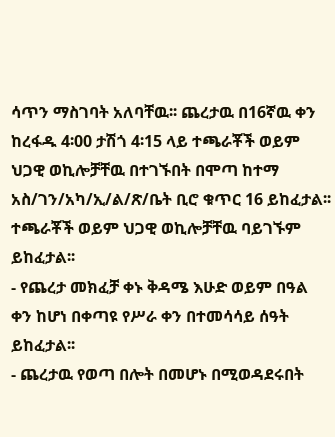ሳጥን ማስገባት አለባቸዉ፡፡ ጨረታዉ በ16ኛዉ ቀን ከረፋዱ 4፡00 ታሽጎ 4፡15 ላይ ተጫራቾች ወይም ህጋዊ ወኪሎቻቸዉ በተገኙበት በሞጣ ከተማ አስ/ገን/አካ/ኢ/ል/ጽ/ቤት ቢሮ ቁጥር 16 ይከፈታል፡፡ ተጫራቾች ወይም ህጋዊ ወኪሎቻቸዉ ባይገኙም ይከፈታል፡፡
- የጨረታ መክፈቻ ቀኑ ቅዳሜ እሁድ ወይም በዓል ቀን ከሆነ በቀጣዩ የሥራ ቀን በተመሳሳይ ሰዓት ይከፈታል፡፡
- ጨረታዉ የወጣ በሎት በመሆኑ በሚወዳደሩበት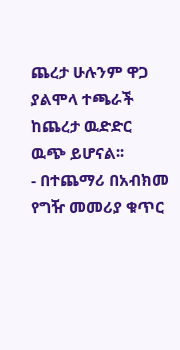ጨረታ ሁሉንም ዋጋ ያልሞላ ተጫራች ከጨረታ ዉድድር ዉጭ ይሆናል፡፡
- በተጨማሪ በአብክመ የግዥ መመሪያ ቁጥር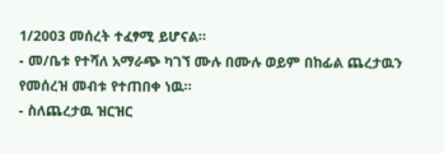1/2003 መሰረት ተፈፃሚ ይሆናል፡፡
- መ/ቤቱ የተሻለ አማራጭ ካገኘ ሙሉ በሙሉ ወይም በከፊል ጨረታዉን የመሰረዝ መብቱ የተጠበቀ ነዉ፡፡
- ስለጨረታዉ ዝርዝር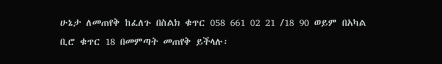ሁኔታ ለመጠየቅ ከፈለጉ በስልክ ቁጥር 058 661 02 21 /18 90 ወይም በአካል ቢሮ ቁጥር 18 በመምጣት መጠየቅ ይችላሉ፡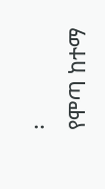፡
የሞጣ ከተማ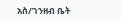አስ/ገንዘብ ቤት